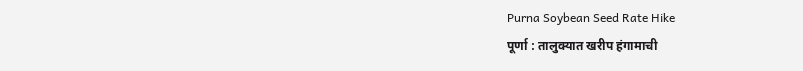Purna Soybean Seed Rate Hike
पूर्णा : तालुक्यात खरीप हंगामाची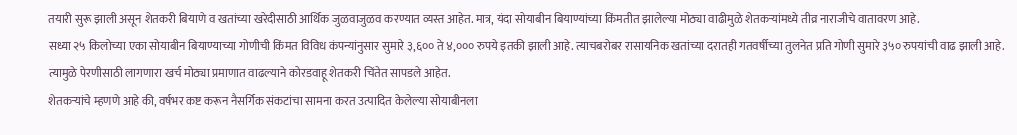तयारी सुरू झाली असून शेतकरी बियाणे व खतांच्या खरेदीसाठी आर्थिक जुळवाजुळव करण्यात व्यस्त आहेत. मात्र, यंदा सोयाबीन बियाण्यांच्या किंमतीत झालेल्या मोठ्या वाढीमुळे शेतकऱ्यांमध्ये तीव्र नाराजीचे वातावरण आहे.
सध्या २५ किलोच्या एका सोयाबीन बियाण्याच्या गोणीची किंमत विविध कंपन्यांनुसार सुमारे ३,६०० ते ४,००० रुपये इतकी झाली आहे. त्याचबरोबर रासायनिक खतांच्या दरातही गतवर्षीच्या तुलनेत प्रति गोणी सुमारे ३५० रुपयांची वाढ झाली आहे. त्यामुळे पेरणीसाठी लागणारा खर्च मोठ्या प्रमाणात वाढल्याने कोरडवाहू शेतकरी चिंतेत सापडले आहेत.
शेतकऱ्यांचे म्हणणे आहे की, वर्षभर कष्ट करून नैसर्गिक संकटांचा सामना करत उत्पादित केलेल्या सोयाबीनला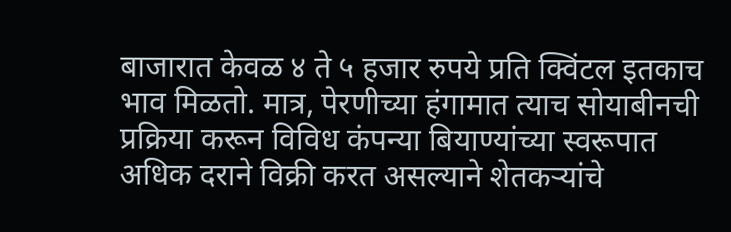बाजारात केवळ ४ ते ५ हजार रुपये प्रति क्विंटल इतकाच भाव मिळतो. मात्र, पेरणीच्या हंगामात त्याच सोयाबीनची प्रक्रिया करून विविध कंपन्या बियाण्यांच्या स्वरूपात अधिक दराने विक्री करत असल्याने शेतकऱ्यांचे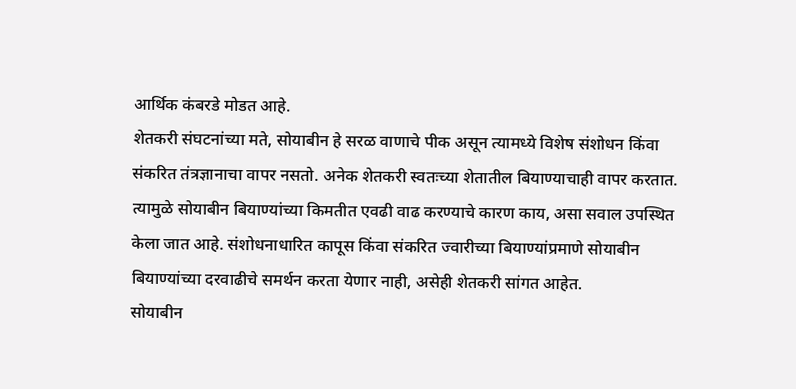आर्थिक कंबरडे मोडत आहे.
शेतकरी संघटनांच्या मते, सोयाबीन हे सरळ वाणाचे पीक असून त्यामध्ये विशेष संशोधन किंवा संकरित तंत्रज्ञानाचा वापर नसतो. अनेक शेतकरी स्वतःच्या शेतातील बियाण्याचाही वापर करतात. त्यामुळे सोयाबीन बियाण्यांच्या किमतीत एवढी वाढ करण्याचे कारण काय, असा सवाल उपस्थित केला जात आहे. संशोधनाधारित कापूस किंवा संकरित ज्वारीच्या बियाण्यांप्रमाणे सोयाबीन बियाण्यांच्या दरवाढीचे समर्थन करता येणार नाही, असेही शेतकरी सांगत आहेत.
सोयाबीन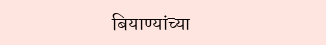बियाण्यांच्या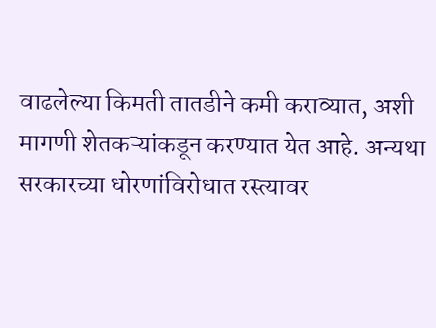वाढलेल्या किमती तातडीने कमी कराव्यात, अशी मागणी शेतकऱ्यांकडून करण्यात येत आहे. अन्यथा सरकारच्या धोरणांविरोधात रस्त्यावर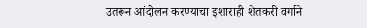उतरून आंदोलन करण्याचा इशाराही शेतकरी वर्गाने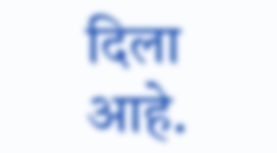दिला आहे.